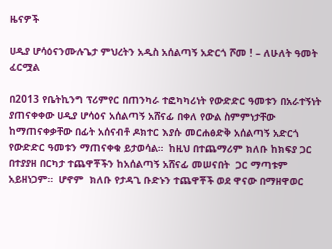ዜናዎች

ሀዲያ ሆሳዕናንሙሉጌታ ምህረትን አዲስ አሰልጣኝ አድርጎ ሾመ ! – ለሁለት ዓመት ፈርሟል

በ2013 የቤትኪንግ ፕሪምየር በጠንካራ ተፎካካሪነት የውድድር ዓመቱን በአራተኝነት ያጠናቀቀው ሀዲያ ሆሳዕና አሰልጣኝ አሸናፊ በቀለ የውል ስምምነታቸው ከማጠናቀቃቸው በፊት አሰናብቶ ዶክተር እያሱ መርሐፅድቅ አሰልጣኝ አድርጎ የውድድር ዓመቱን ማጠናቀቁ ይታወሳል።  ከዚህ በተጨማሪም ክለቡ ከክፍያ ጋር በተያያዘ በርካታ ተጨዋቾችን ከአሰልጣኝ አሸናፊ መሠናበት  ጋር ማጣቱም አይዘነጋም።  ሆኖም  ክለቡ የታዳጊ ቡድኑን ተጨዋቾች ወደ ዋናው በማዘዋወር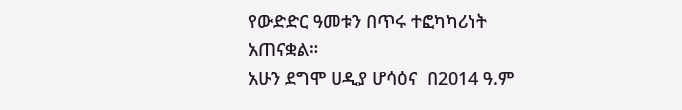የውድድር ዓመቱን በጥሩ ተፎካካሪነት አጠናቋል።
አሁን ደግሞ ሀዲያ ሆሳዕና  በ2014 ዓ.ም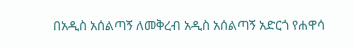በአዲስ አሰልጣኝ ለመቅረብ አዲስ አሰልጣኝ አድርጎ የሐዋሳ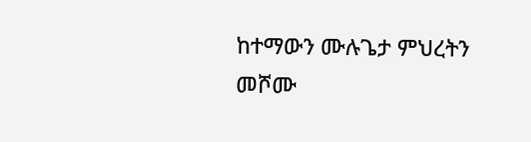ከተማውን ሙሉጌታ ምህረትን መሾሙ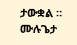ታውቋል ። ሙሉጌታ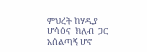ምህረት ከሃዲያ ሆሳዕና  ክለብ  ጋር   አሰልጣኝ ሆኖ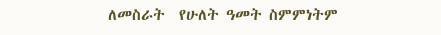ለመስራት  የሁለት ዓመት ስምምነትም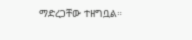ማድረጋቸው ተዘግቧል።